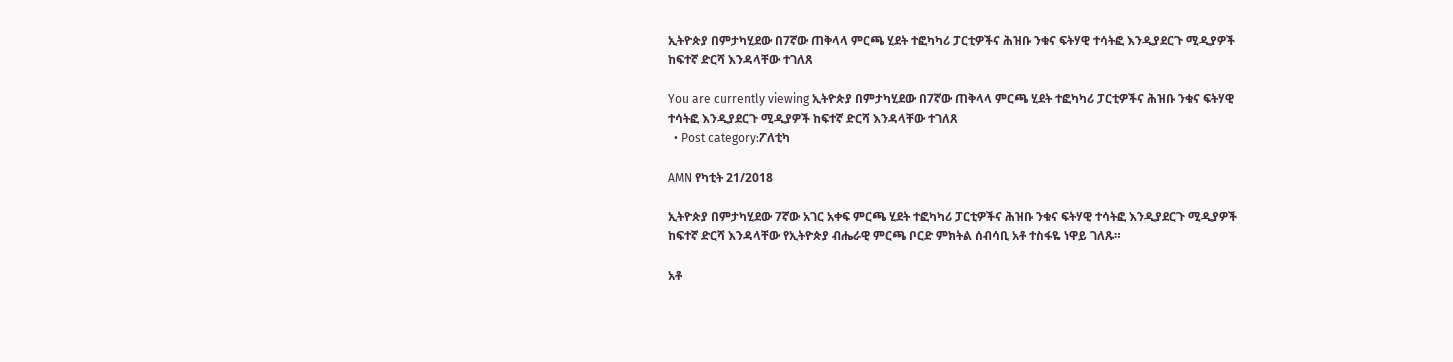ኢትዮጵያ በምታካሂደው በ7ኛው ጠቅላላ ምርጫ ሂደት ተፎካካሪ ፓርቲዎችና ሕዝቡ ንቁና ፍትሃዊ ተሳትፎ እንዲያደርጉ ሚዲያዎች ከፍተኛ ድርሻ እንዳላቸው ተገለጸ

You are currently viewing ኢትዮጵያ በምታካሂደው በ7ኛው ጠቅላላ ምርጫ ሂደት ተፎካካሪ ፓርቲዎችና ሕዝቡ ንቁና ፍትሃዊ ተሳትፎ እንዲያደርጉ ሚዲያዎች ከፍተኛ ድርሻ እንዳላቸው ተገለጸ
  • Post category:ፖለቲካ

AMN የካቲት 21/2018

ኢትዮጵያ በምታካሂደው 7ኛው አገር አቀፍ ምርጫ ሂደት ተፎካካሪ ፓርቲዎችና ሕዝቡ ንቁና ፍትሃዊ ተሳትፎ እንዲያደርጉ ሚዲያዎች ከፍተኛ ድርሻ እንዳላቸው የኢትዮጵያ ብሔራዊ ምርጫ ቦርድ ምክትል ሰብሳቢ አቶ ተስፋዬ ነዋይ ገለጹ።

አቶ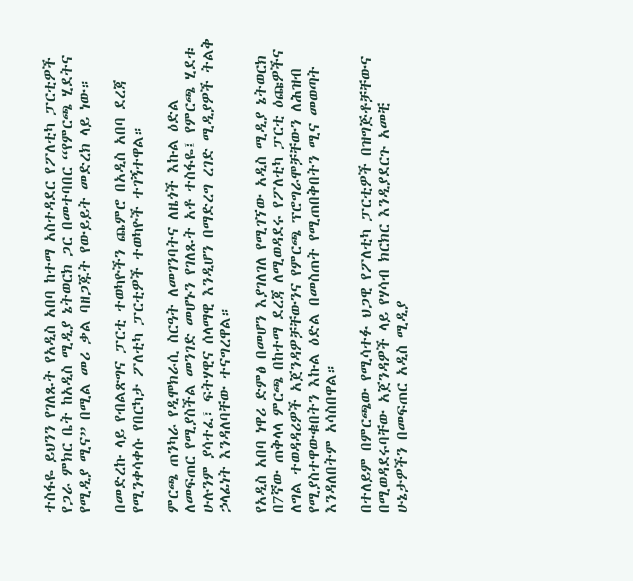ተስፋዬ ይህንን የገለጹት የአዲስ አበባ ከተማ አስተዳደር የፖለቲካ ፓርቲዎች የጋራ ምክር ቤት ከአዲስ ሚዲያ ኔትወርክ ጋር በመተባበር “የምርጫ ሂደትና የሚዲያ ሚና” በሚል መሪ ቃል ባዘጋጁት የውይይት መድረክ ላይ ነው።

በመድረኩ ላይ የብልጽግና ፓርቲ ተወካዮችን ጨምሮ በአዲስ አበባ ደረጃ የሚንቀሳቀሱ የበርካታ ፖለቲካ ፓርቲዎች ተወካዮች ተገኝተዋል።

ምርጫ ጠንካራ የዲሞክራሲ ስርዓት ለመገንባትና ለዜጎች እኩል ዕድል ለመፍጠር የሚያስችል መንገድ መሆኑን የገለጹት አቶ ተስፋዬ፤ የምርጫ ሂደቱ ሁሉንም ያሳተፈ፣ ፍትሃዊና ሰላማዊ እንዲሆን በማድረግ ረገድ ሚዲያዎች ትልቅ ኃላፊነት እንዳለባቸው ተናግረዋል።

የአዲስ አበባ ነዋሪ ድምፅ በመሆን እያገለገለ የሚገኘው አዲስ ሚዲያ ኔትወርክ በ7ኛው ጠቅላላ ምርጫ በከተማ ደረጃ ለሚወዳደሩ የፖለቲካ ፓርቲ ዕጩዎችና ለግል ተወዳዳሪዎች አጀንዳዎቻቸውንና የምርጫ ፕሮግራሞቻቸውን ለሕዝብ የሚያስተዋውቁበትን እኩል ዕድል በመስጠት የሚጠበቅበትን ሚና መወጣት እንዳለበትም አሳስበዋል።

በተለይም በምርጫው የሚሳተፉ ህጋዊ የፖለቲካ ፓርቲዎች በዝግጅቶቻቸውና በሚወዳደሩባቸው አጀንዳዎች ላይ የሃሳብ ክርክር እንዲያደርጉ አመቺ ሁኔታዎችን በመፍጠር አዲስ ሚዲያ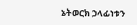ኔትወርክ ኃላፊነቱን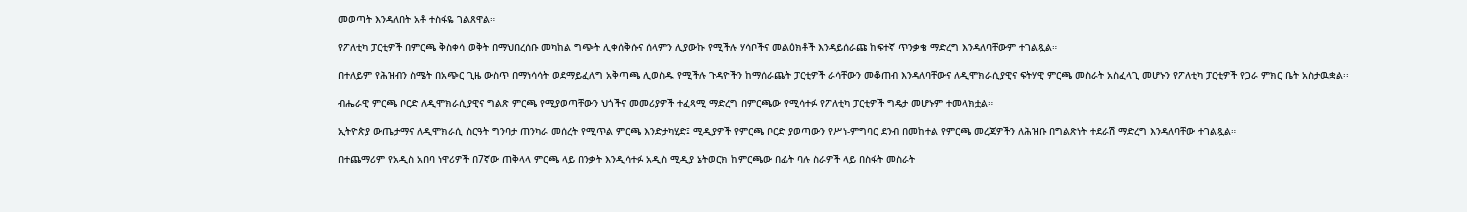መወጣት እንዳለበት አቶ ተስፋዬ ገልጸዋል።

የፖለቲካ ፓርቲዎች በምርጫ ቅስቀሳ ወቅት በማህበረሰቡ መካከል ግጭት ሊቀሰቅሱና ሰላምን ሊያውኩ የሚችሉ ሃሳቦችና መልዕክቶች እንዳይሰራጩ ከፍተኛ ጥንቃቄ ማድረግ እንዳለባቸውም ተገልጿል።

በተለይም የሕዝብን ስሜት በአጭር ጊዜ ውስጥ በማነሳሳት ወደማይፈለግ አቅጣጫ ሊወስዱ የሚችሉ ጉዳዮችን ከማሰራጨት ፓርቲዎች ራሳቸውን መቆጠብ እንዳለባቸውና ለዲሞክራሲያዊና ፍትሃዊ ምርጫ መስራት አስፈላጊ መሆኑን የፖለቲካ ፓርቲዎች የጋራ ምክር ቤት አስታዉቋል፡፡

ብሔራዊ ምርጫ ቦርድ ለዲሞክራሲያዊና ግልጽ ምርጫ የሚያወጣቸውን ህጎችና መመሪያዎች ተፈጻሚ ማድረግ በምርጫው የሚሳተፉ የፖለቲካ ፓርቲዎች ግዴታ መሆኑም ተመላክቷል።

ኢትዮጵያ ውጤታማና ለዲሞክራሲ ስርዓት ግንባታ ጠንካራ መሰረት የሚጥል ምርጫ እንድታካሂድ፤ ሚዲያዎች የምርጫ ቦርድ ያወጣውን የሥነ-ምግባር ደንብ በመከተል የምርጫ መረጃዎችን ለሕዝቡ በግልጽነት ተደራሽ ማድረግ እንዳለባቸው ተገልጿል።

በተጨማሪም የአዲስ አበባ ነዋሪዎች በ7ኛው ጠቅላላ ምርጫ ላይ በንቃት እንዲሳተፉ አዲስ ሚዲያ ኔትወርክ ከምርጫው በፊት ባሉ ስራዎች ላይ በስፋት መስራት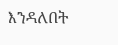እንዳለበት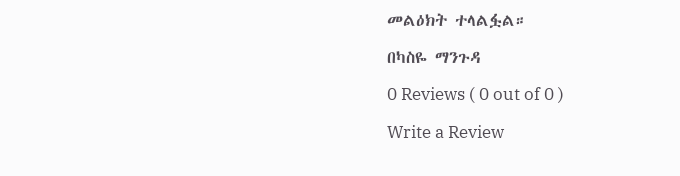መልዕክት ተላልፏል።

በካስዬ ማንጉዳ

0 Reviews ( 0 out of 0 )

Write a Review